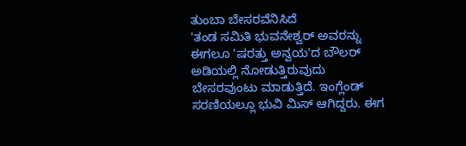ತುಂಬಾ ಬೇಸರವೆನಿಸಿದೆ
'ತಂಡ ಸಮಿತಿ ಭುವನೇಶ್ವರ್ ಅವರನ್ನು ಈಗಲೂ 'ಷರತ್ತು ಅನ್ವಯ'ದ ಬೌಲರ್ ಅಡಿಯಲ್ಲಿ ನೋಡುತ್ತಿರುವುದು ಬೇಸರವುಂಟು ಮಾಡುತ್ತಿದೆ. ಇಂಗ್ಲೆಂಡ್ ಸರಣಿಯಲ್ಲೂ ಭುವಿ ಮಿಸ್ ಆಗಿದ್ದರು. ಈಗ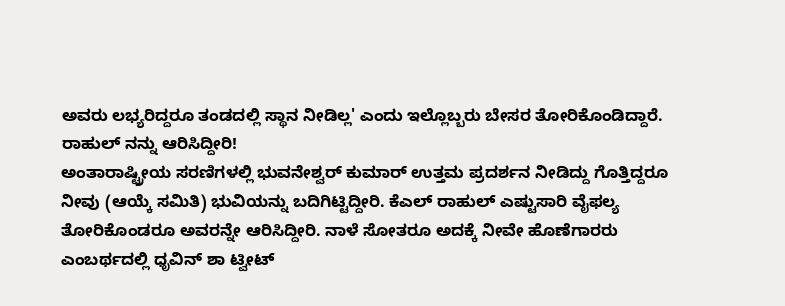ಅವರು ಲಭ್ಯರಿದ್ದರೂ ತಂಡದಲ್ಲಿ ಸ್ಥಾನ ನೀಡಿಲ್ಲ' ಎಂದು ಇಲ್ಲೊಬ್ಬರು ಬೇಸರ ತೋರಿಕೊಂಡಿದ್ದಾರೆ.
ರಾಹುಲ್ ನನ್ನು ಆರಿಸಿದ್ದೀರಿ!
ಅಂತಾರಾಷ್ಟ್ರೀಯ ಸರಣಿಗಳಲ್ಲಿ ಭುವನೇಶ್ವರ್ ಕುಮಾರ್ ಉತ್ತಮ ಪ್ರದರ್ಶನ ನೀಡಿದ್ದು ಗೊತ್ತಿದ್ದರೂ ನೀವು (ಆಯ್ಕೆ ಸಮಿತಿ) ಭುವಿಯನ್ನು ಬದಿಗಿಟ್ಟಿದ್ದೀರಿ. ಕೆಎಲ್ ರಾಹುಲ್ ಎಷ್ಟುಸಾರಿ ವೈಫಲ್ಯ ತೋರಿಕೊಂಡರೂ ಅವರನ್ನೇ ಆರಿಸಿದ್ದೀರಿ. ನಾಳೆ ಸೋತರೂ ಅದಕ್ಕೆ ನೀವೇ ಹೊಣೆಗಾರರು ಎಂಬರ್ಥದಲ್ಲಿ ಧೃವಿನ್ ಶಾ ಟ್ವೀಟ್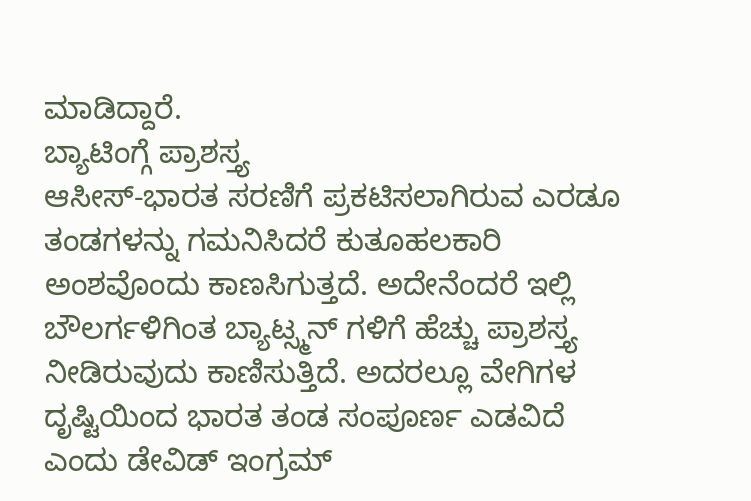ಮಾಡಿದ್ದಾರೆ.
ಬ್ಯಾಟಿಂಗ್ಗೆ ಪ್ರಾಶಸ್ತ್ಯ
ಆಸೀಸ್-ಭಾರತ ಸರಣಿಗೆ ಪ್ರಕಟಿಸಲಾಗಿರುವ ಎರಡೂ ತಂಡಗಳನ್ನು ಗಮನಿಸಿದರೆ ಕುತೂಹಲಕಾರಿ ಅಂಶವೊಂದು ಕಾಣಸಿಗುತ್ತದೆ. ಅದೇನೆಂದರೆ ಇಲ್ಲಿ ಬೌಲರ್ಗಳಿಗಿಂತ ಬ್ಯಾಟ್ಸ್ಮನ್ ಗಳಿಗೆ ಹೆಚ್ಚು ಪ್ರಾಶಸ್ತ್ಯ ನೀಡಿರುವುದು ಕಾಣಿಸುತ್ತಿದೆ. ಅದರಲ್ಲೂ ವೇಗಿಗಳ ದೃಷ್ಟಿಯಿಂದ ಭಾರತ ತಂಡ ಸಂಪೂರ್ಣ ಎಡವಿದೆ ಎಂದು ಡೇವಿಡ್ ಇಂಗ್ರಮ್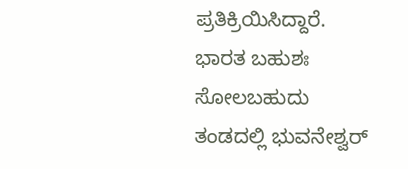ಪ್ರತಿಕ್ರಿಯಿಸಿದ್ದಾರೆ.
ಭಾರತ ಬಹುಶಃ ಸೋಲಬಹುದು
ತಂಡದಲ್ಲಿ ಭುವನೇಶ್ವರ್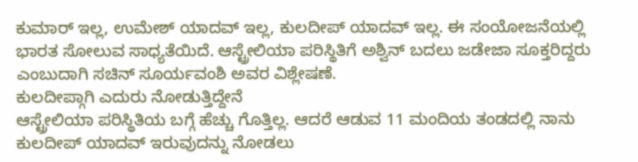ಕುಮಾರ್ ಇಲ್ಲ, ಉಮೇಶ್ ಯಾದವ್ ಇಲ್ಲ, ಕುಲದೀಪ್ ಯಾದವ್ ಇಲ್ಲ. ಈ ಸಂಯೋಜನೆಯಲ್ಲಿ ಭಾರತ ಸೋಲುವ ಸಾಧ್ಯತೆಯಿದೆ. ಆಸ್ಟ್ರೇಲಿಯಾ ಪರಿಸ್ಥಿತಿಗೆ ಅಶ್ವಿನ್ ಬದಲು ಜಡೇಜಾ ಸೂಕ್ತರಿದ್ದರು ಎಂಬುದಾಗಿ ಸಚಿನ್ ಸೂರ್ಯವಂಶಿ ಅವರ ವಿಶ್ಲೇಷಣೆ.
ಕುಲದೀಪ್ಗಾಗಿ ಎದುರು ನೋಡುತ್ತಿದ್ದೇನೆ
ಆಸ್ಟ್ರೇಲಿಯಾ ಪರಿಸ್ಥಿತಿಯ ಬಗ್ಗೆ ಹೆಚ್ಚು ಗೊತ್ತಿಲ್ಲ. ಆದರೆ ಆಡುವ 11 ಮಂದಿಯ ತಂಡದಲ್ಲಿ ನಾನು ಕುಲದೀಪ್ ಯಾದವ್ ಇರುವುದನ್ನು ನೋಡಲು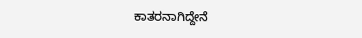ಕಾತರನಾಗಿದ್ದೇನೆ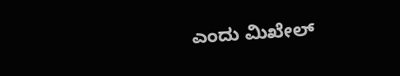ಎಂದು ಮಿಖೇಲ್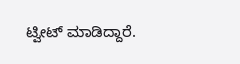ಟ್ವೀಟ್ ಮಾಡಿದ್ದಾರೆ.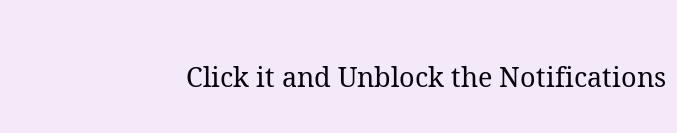Click it and Unblock the Notifications